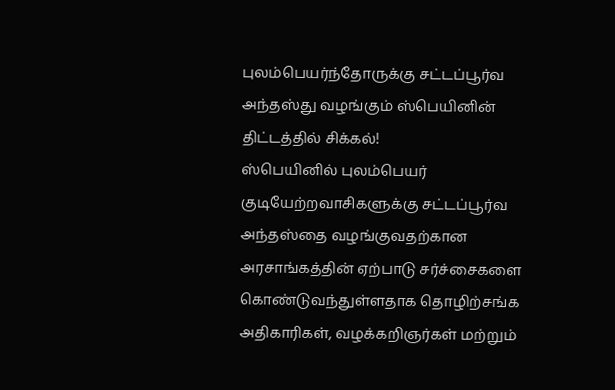புலம்பெயர்ந்தோருக்கு சட்டப்பூர்வ அந்தஸ்து வழங்கும் ஸ்பெயினின் திட்டத்தில் சிக்கல்!
ஸ்பெயினில் புலம்பெயர் குடியேற்றவாசிகளுக்கு சட்டப்பூர்வ அந்தஸ்தை வழங்குவதற்கான அரசாங்கத்தின் ஏற்பாடு சர்ச்சைகளை கொண்டுவந்துள்ளதாக தொழிற்சங்க அதிகாரிகள், வழக்கறிஞர்கள் மற்றும்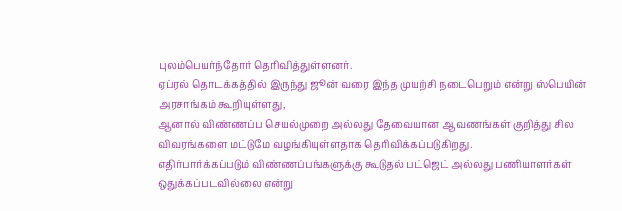புலம்பெயர்ந்தோர் தெரிவித்துள்ளனர்.
ஏப்ரல் தொடக்கத்தில் இருந்து ஜூன் வரை இந்த முயற்சி நடைபெறும் என்று ஸ்பெயின் அரசாங்கம் கூறியுள்ளது,
ஆனால் விண்ணப்ப செயல்முறை அல்லது தேவையான ஆவணங்கள் குறித்து சில விவரங்களை மட்டுமே வழங்கியுள்ளதாக தெரிவிக்கப்படுகிறது.
எதிர்பார்க்கப்படும் விண்ணப்பங்களுக்கு கூடுதல் பட்ஜெட் அல்லது பணியாளர்கள் ஒதுக்கப்படவில்லை என்று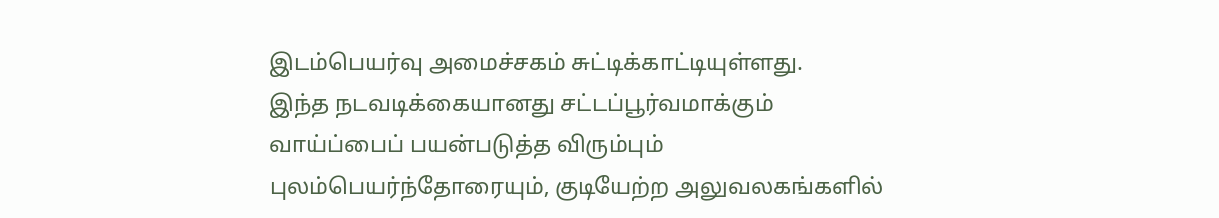இடம்பெயர்வு அமைச்சகம் சுட்டிக்காட்டியுள்ளது.
இந்த நடவடிக்கையானது சட்டப்பூர்வமாக்கும் வாய்ப்பைப் பயன்படுத்த விரும்பும் புலம்பெயர்ந்தோரையும், குடியேற்ற அலுவலகங்களில்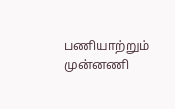பணியாற்றும் முன்னணி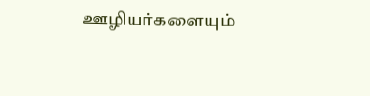ஊழியர்களையும்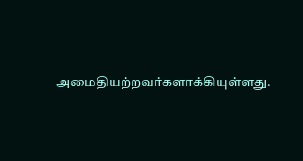அமைதியற்றவர்களாக்கியுள்ளது.